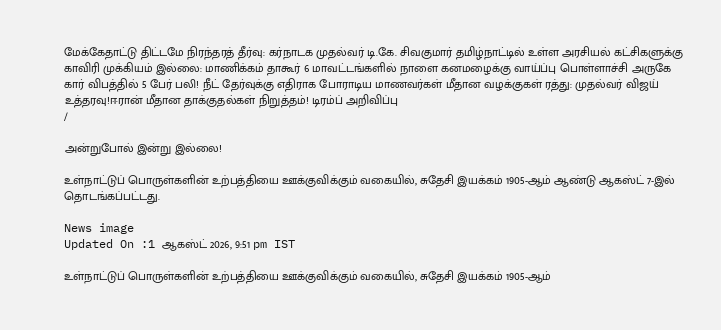மேக்கேதாட்டு திட்டமே நிரந்தரத் தீர்வு: கர்நாடக முதல்வர் டி.கே. சிவகுமார் தமிழ்நாட்டில் உள்ள அரசியல் கட்சிகளுக்கு காவிரி முக்கியம் இல்லை: மாணிக்கம் தாகூர் 6 மாவட்டங்களில் நாளை கனமழைக்கு வாய்ப்பு பொள்ளாச்சி அருகே கார் விபத்தில் 5 பேர் பலி! நீட் தேர்வுக்கு எதிராக போராடிய மாணவர்கள் மீதான வழக்குகள் ரத்து: முதல்வர் விஜய் உத்தரவு!ஈரான் மீதான தாக்குதல்கள் நிறுத்தம்! டிரம்ப் அறிவிப்பு
/

அன்றுபோல் இன்று இல்லை!

உள்நாட்டுப் பொருள்களின் உற்பத்தியை ஊக்குவிக்கும் வகையில், சுதேசி இயக்கம் 1905-ஆம் ஆண்டு ஆகஸ்ட் 7-இல் தொடங்கப்பட்டது.

News image
Updated On :1 ஆகஸ்ட் 2026, 9:51 pm IST

உள்நாட்டுப் பொருள்களின் உற்பத்தியை ஊக்குவிக்கும் வகையில், சுதேசி இயக்கம் 1905-ஆம்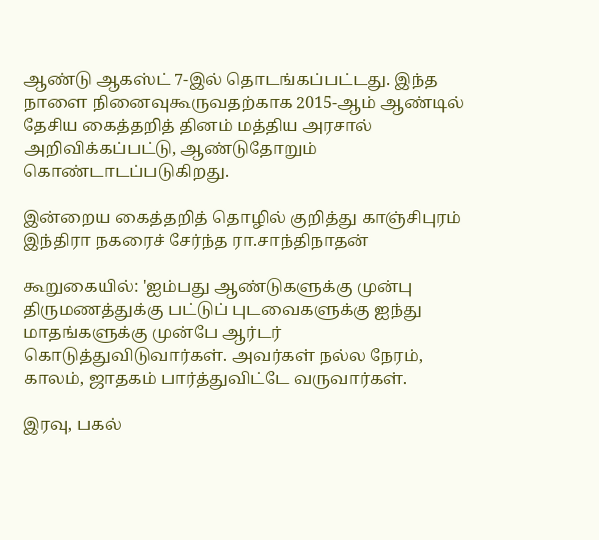ஆண்டு ஆகஸ்ட் 7-இல் தொடங்கப்பட்டது. இந்த நாளை நினைவுகூருவதற்காக 2015-ஆம் ஆண்டில் தேசிய கைத்தறித் தினம் மத்திய அரசால் அறிவிக்கப்பட்டு, ஆண்டுதோறும் கொண்டாடப்படுகிறது.

இன்றைய கைத்தறித் தொழில் குறித்து காஞ்சிபுரம் இந்திரா நகரைச் சேர்ந்த ரா.சாந்திநாதன்

கூறுகையில்: 'ஐம்பது ஆண்டுகளுக்கு முன்பு திருமணத்துக்கு பட்டுப் புடவைகளுக்கு ஐந்து மாதங்களுக்கு முன்பே ஆர்டர் கொடுத்துவிடுவார்கள். அவர்கள் நல்ல நேரம், காலம், ஜாதகம் பார்த்துவிட்டே வருவார்கள்.

இரவு, பகல்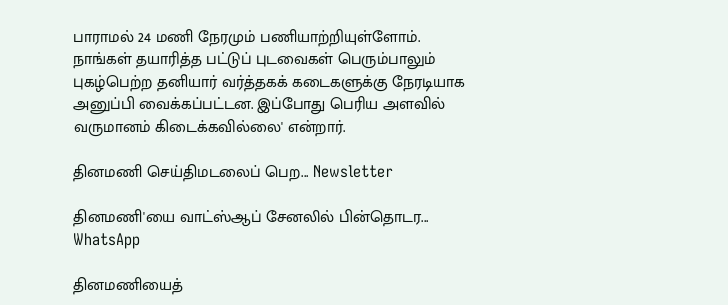பாராமல் 24 மணி நேரமும் பணியாற்றியுள்ளோம். நாங்கள் தயாரித்த பட்டுப் புடவைகள் பெரும்பாலும் புகழ்பெற்ற தனியார் வர்த்தகக் கடைகளுக்கு நேரடியாக அனுப்பி வைக்கப்பட்டன. இப்போது பெரிய அளவில் வருமானம் கிடைக்கவில்லை' என்றார்.

தினமணி செய்திமடலைப் பெற... Newsletter

தினமணி'யை வாட்ஸ்ஆப் சேனலில் பின்தொடர... WhatsApp

தினமணியைத்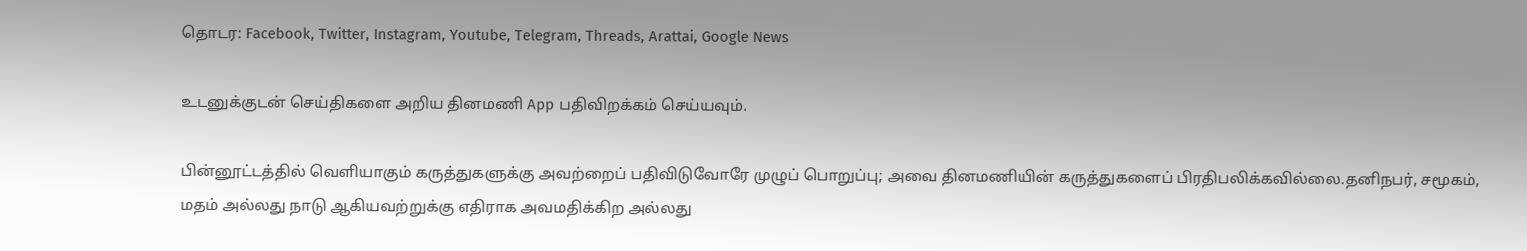தொடர: Facebook, Twitter, Instagram, Youtube, Telegram, Threads, Arattai, Google News

உடனுக்குடன் செய்திகளை அறிய தினமணி App பதிவிறக்கம் செய்யவும்.

பின்னூட்டத்தில் வெளியாகும் கருத்துகளுக்கு அவற்றைப் பதிவிடுவோரே முழுப் பொறுப்பு; அவை தினமணியின் கருத்துகளைப் பிரதிபலிக்கவில்லை.தனிநபர், சமூகம், மதம் அல்லது நாடு ஆகியவற்றுக்கு எதிராக அவமதிக்கிற அல்லது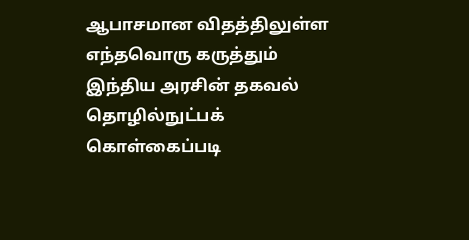ஆபாசமான விதத்திலுள்ள எந்தவொரு கருத்தும் இந்திய அரசின் தகவல் தொழில்நுட்பக் கொள்கைப்படி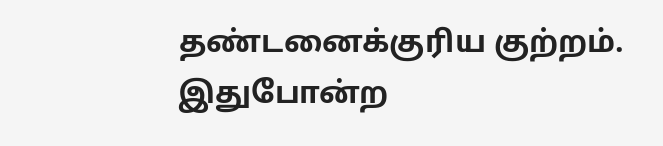தண்டனைக்குரிய குற்றம். இதுபோன்ற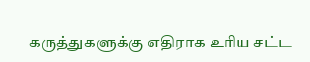கருத்துகளுக்கு எதிராக உரிய சட்ட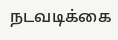நடவடிக்கை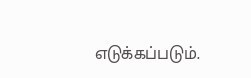எடுக்கப்படும்.